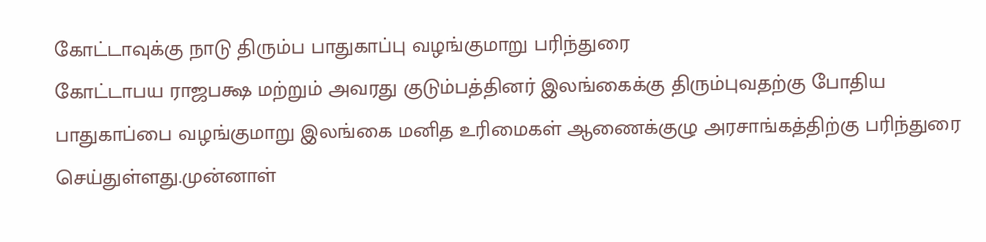கோட்டாவுக்கு நாடு திரும்ப பாதுகாப்பு வழங்குமாறு பரிந்துரை
கோட்டாபய ராஜபக்ஷ மற்றும் அவரது குடும்பத்தினர் இலங்கைக்கு திரும்புவதற்கு போதிய பாதுகாப்பை வழங்குமாறு இலங்கை மனித உரிமைகள் ஆணைக்குழு அரசாங்கத்திற்கு பரிந்துரை செய்துள்ளது.முன்னாள்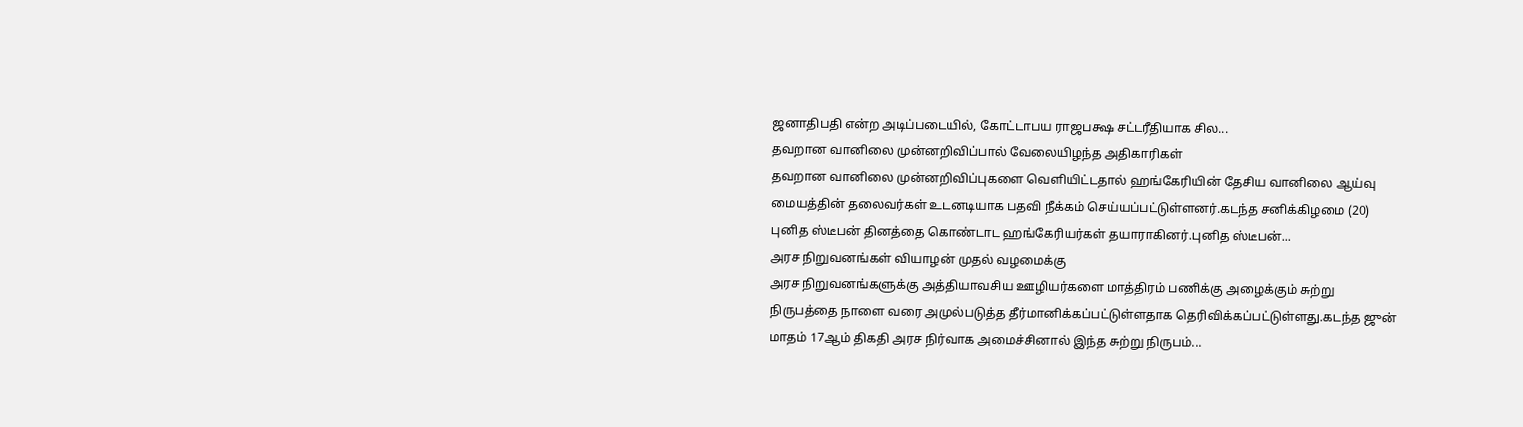ஜனாதிபதி என்ற அடிப்படையில், கோட்டாபய ராஜபக்ஷ சட்டரீதியாக சில...
தவறான வானிலை முன்னறிவிப்பால் வேலையிழந்த அதிகாரிகள்
தவறான வானிலை முன்னறிவிப்புகளை வெளியிட்டதால் ஹங்கேரியின் தேசிய வானிலை ஆய்வு மையத்தின் தலைவர்கள் உடனடியாக பதவி நீக்கம் செய்யப்பட்டுள்ளனர்.கடந்த சனிக்கிழமை (20) புனித ஸ்டீபன் தினத்தை கொண்டாட ஹங்கேரியர்கள் தயாராகினர்.புனித ஸ்டீபன்...
அரச நிறுவனங்கள் வியாழன் முதல் வழமைக்கு
அரச நிறுவனங்களுக்கு அத்தியாவசிய ஊழியர்களை மாத்திரம் பணிக்கு அழைக்கும் சுற்று நிருபத்தை நாளை வரை அமுல்படுத்த தீர்மானிக்கப்பட்டுள்ளதாக தெரிவிக்கப்பட்டுள்ளது.கடந்த ஜுன் மாதம் 17ஆம் திகதி அரச நிர்வாக அமைச்சினால் இந்த சுற்று நிருபம்...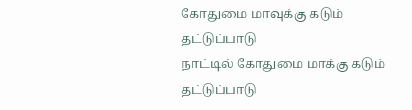கோதுமை மாவுக்கு கடும் தட்டுப்பாடு
நாட்டில் கோதுமை மாக்கு கடும் தட்டுப்பாடு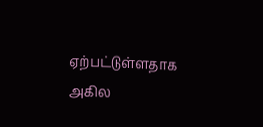ஏற்பட்டுள்ளதாக அகில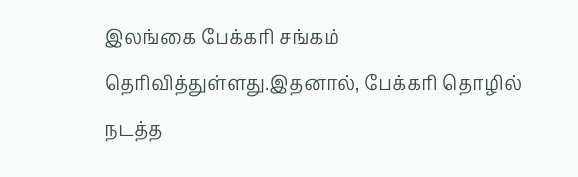இலங்கை பேக்கரி சங்கம் தெரிவித்துள்ளது.இதனால், பேக்கரி தொழில் நடத்த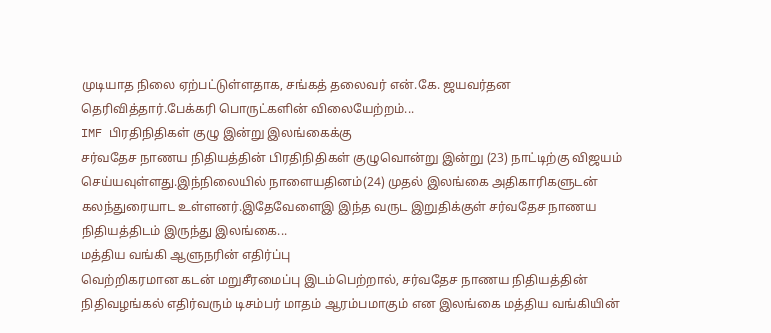முடியாத நிலை ஏற்பட்டுள்ளதாக, சங்கத் தலைவர் என்.கே. ஜயவர்தன தெரிவித்தார்.பேக்கரி பொருட்களின் விலையேற்றம்...
IMF பிரதிநிதிகள் குழு இன்று இலங்கைக்கு
சர்வதேச நாணய நிதியத்தின் பிரதிநிதிகள் குழுவொன்று இன்று (23) நாட்டிற்கு விஜயம் செய்யவுள்ளது.இந்நிலையில் நாளையதினம்(24) முதல் இலங்கை அதிகாரிகளுடன் கலந்துரையாட உள்ளனர்.இதேவேளைஇ இந்த வருட இறுதிக்குள் சர்வதேச நாணய நிதியத்திடம் இருந்து இலங்கை...
மத்திய வங்கி ஆளுநரின் எதிர்ப்பு
வெற்றிகரமான கடன் மறுசீரமைப்பு இடம்பெற்றால், சர்வதேச நாணய நிதியத்தின் நிதிவழங்கல் எதிர்வரும் டிசம்பர் மாதம் ஆரம்பமாகும் என இலங்கை மத்திய வங்கியின்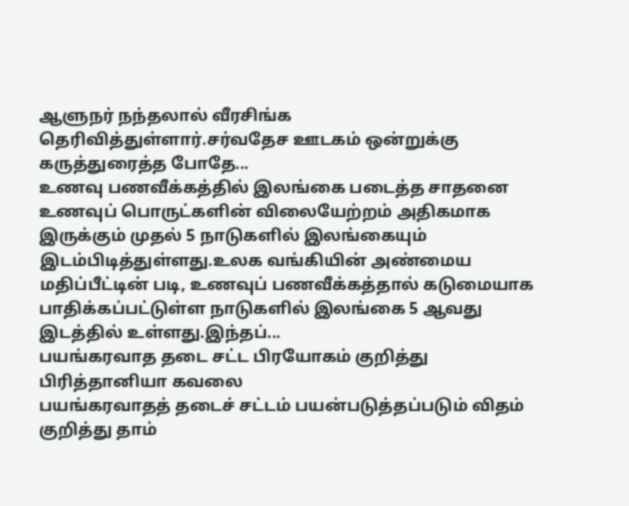ஆளுநர் நந்தலால் வீரசிங்க தெரிவித்துள்ளார்.சர்வதேச ஊடகம் ஒன்றுக்கு கருத்துரைத்த போதே...
உணவு பணவீக்கத்தில் இலங்கை படைத்த சாதனை
உணவுப் பொருட்களின் விலையேற்றம் அதிகமாக இருக்கும் முதல் 5 நாடுகளில் இலங்கையும் இடம்பிடித்துள்ளது.உலக வங்கியின் அண்மைய மதிப்பீட்டின் படி, உணவுப் பணவீக்கத்தால் கடுமையாக பாதிக்கப்பட்டுள்ள நாடுகளில் இலங்கை 5 ஆவது இடத்தில் உள்ளது.இந்தப்...
பயங்கரவாத தடை சட்ட பிரயோகம் குறித்து பிரித்தானியா கவலை
பயங்கரவாதத் தடைச் சட்டம் பயன்படுத்தப்படும் விதம் குறித்து தாம்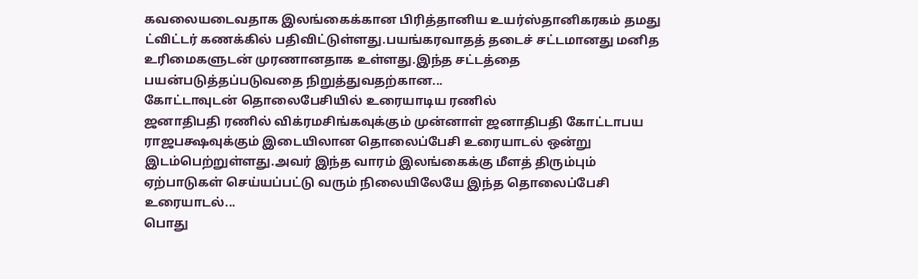கவலையடைவதாக இலங்கைக்கான பிரித்தானிய உயர்ஸ்தானிகரகம் தமது ட்விட்டர் கணக்கில் பதிவிட்டுள்ளது.பயங்கரவாதத் தடைச் சட்டமானது மனித உரிமைகளுடன் முரணானதாக உள்ளது.இந்த சட்டத்தை பயன்படுத்தப்படுவதை நிறுத்துவதற்கான...
கோட்டாவுடன் தொலைபேசியில் உரையாடிய ரணில்
ஜனாதிபதி ரணில் விக்ரமசிங்கவுக்கும் முன்னாள் ஜனாதிபதி கோட்டாபய ராஜபக்ஷவுக்கும் இடையிலான தொலைப்பேசி உரையாடல் ஒன்று இடம்பெற்றுள்ளது.அவர் இந்த வாரம் இலங்கைக்கு மீளத் திரும்பும் ஏற்பாடுகள் செய்யப்பட்டு வரும் நிலையிலேயே இந்த தொலைப்பேசி உரையாடல்...
பொது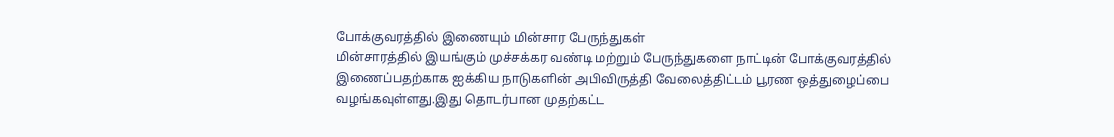போக்குவரத்தில் இணையும் மின்சார பேருந்துகள்
மின்சாரத்தில் இயங்கும் முச்சக்கர வண்டி மற்றும் பேருந்துகளை நாட்டின் போக்குவரத்தில் இணைப்பதற்காக ஐக்கிய நாடுகளின் அபிவிருத்தி வேலைத்திட்டம் பூரண ஒத்துழைப்பை வழங்கவுள்ளது.இது தொடர்பான முதற்கட்ட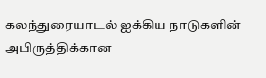கலந்துரையாடல் ஐக்கிய நாடுகளின் அபிருத்திக்கான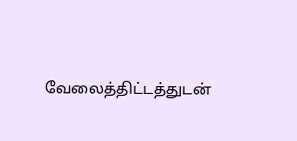வேலைத்திட்டத்துடன்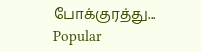போக்குரத்து...
Popular